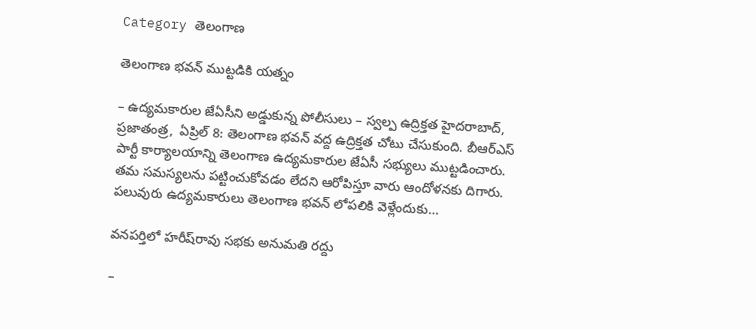Category తెలంగాణ

తెలంగాణ భవన్ ముట్టడికి యత్నం

– ఉద్యమకారుల జేఏసీని అడ్డుకున్న పోలీసులు – స్వల్ప ఉద్రిక్తత హైదరాబాద్, ప్రజాతంత్ర,  ఏప్రిల్ 8: తెలంగాణ భవన్ వద్ద ఉద్రిక్తత చోటు చేసుకుంది. బీఆర్ఎస్ పార్టీ కార్యాలయాన్ని తెలంగాణ ఉద్యమకారుల జేఏసీ సభ్యులు ముట్టడించారు. తమ సమస్యలను పట్టించుకోవడం లేదని ఆరోపిస్తూ వారు ఆందోళనకు దిగారు. పలువురు ఉద్యమకారులు తెలంగాణ భవన్ లోపలికి వెళ్లేందుకు…

వనపర్తిలో హరీష్‌రావు సభకు అనుమతి రద్దు

–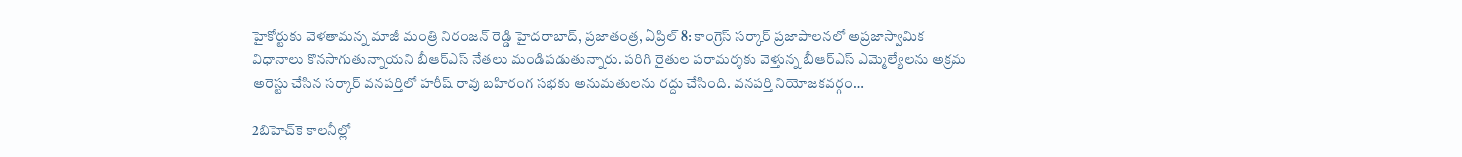హైకోర్టుకు వెళతామన్న మాజీ మంత్రి నిరంజన్‌ ‌రెడ్డి హైదరాబాద్‌, ప్రజాతంత్ర, ఏప్రిల్‌ 8: కాంగ్రెస్‌ ‌సర్కార్‌ ‌ప్రజాపాలనలో అప్రజాస్వామిక విధానాలు కొనసాగుతున్నాయని బీఆర్‌ఎస్‌ ‌నేతలు మండిపడుతున్నారు. పరిగి రైతుల పరామర్శకు వెళ్తున్న‌ బీఆర్‌ఎస్‌ ఎమ్మెల్యేలను అక్రమ అరెస్టు చేసిన సర్కార్‌ ‌వనపర్తిలో హరీష్‌ ‌రావు బహిరంగ సభకు అనుమతులను రద్దు చేసింది. వనపర్తి నియోజకవర్గం…

2బిహెచ్‌కె కాలనీల్లో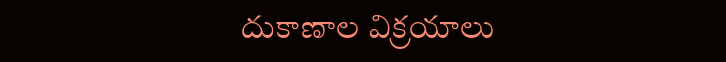దుకాణాల విక్రయాలు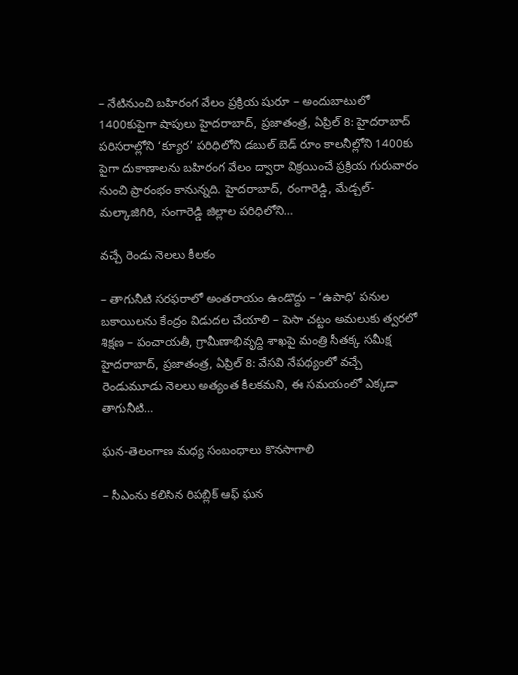– నేటినుంచి బహిరంగ వేలం ప్రక్రియ షురూ – అందుబాటులో 1400కుపైగా షాపులు హైదరాబాద్, ప్రజాతంత్ర, ఏప్రిల్ 8: హైదరాబాద్ పరిసరాల్లోని ‘క్యూర’ పరిధిలోని డబుల్ బెడ్ రూం కాలనీల్లోని 1400కు పైగా దుకాణాలను బహిరంగ వేలం ద్వారా విక్రయించే ప్రక్రియ గురువారం నుంచి ప్రారంభం కానున్నది. హైదరాబాద్, రంగారెడ్డి, మేడ్చల్-మల్కాజిగిరి, సంగారెడ్డి జిల్లాల పరిధిలోని…

వచ్చే రెండు నెలలు కీలకం

– తాగునీటి సరఫరాలో అంతరాయం ఉండొద్దు – ‘ఉపాధి’ పనుల బకాయిలను కేంద్రం విడుదల చేయాలి – పెసా చట్టం అమలుకు త్వరలో శిక్షణ – పంచాయతీ, గ్రామీణాభివృద్ది శాఖపై మంత్రి సీతక్క సమీక్ష హైదరాబాద్, ప్రజాతంత్ర, ఏప్రిల్ 8: వేసవి నేపథ్యంలో వచ్చే రెండుమూడు నెలలు అత్యంత కీలకమని, ఈ సమయంలో ఎక్కడా తాగునీటి…

ఘన-తెలంగాణ మధ్య సంబంధాలు కొనసాగాలి

– సీఎంను క‌లిసిన రిప‌బ్లిక్ ఆఫ్ ఘ‌న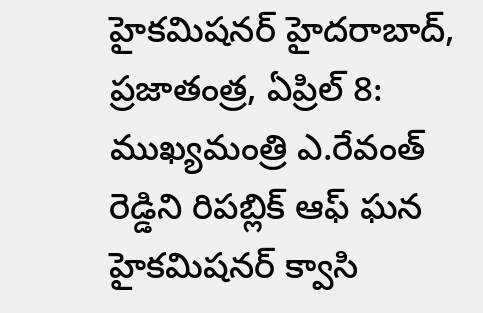హైక‌మిష‌న‌ర్‌ హైదరాబాద్, ప్రజాతంత్ర, ఏప్రిల్ 8: ముఖ్యమంత్రి ఎ.రేవంత్ రెడ్డిని రిపబ్లిక్ ఆఫ్ ఘన హైకమిషనర్ క్వాసి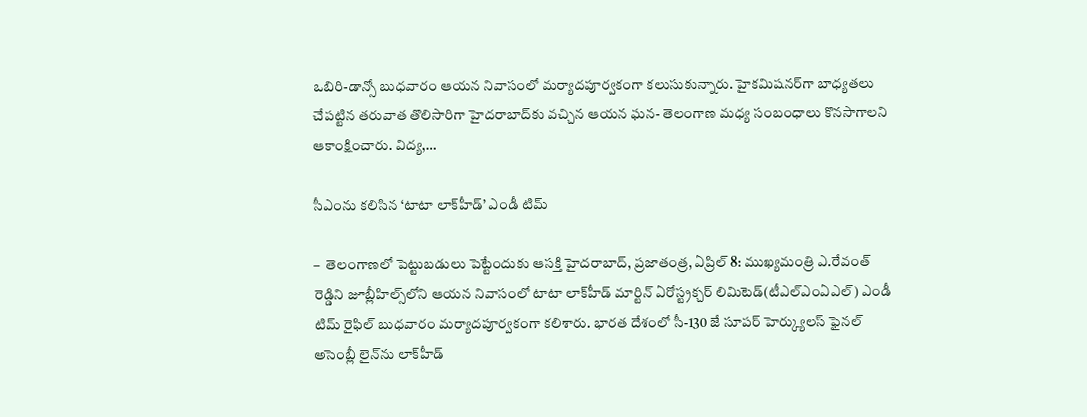ఒబిరి-డాన్సో బుధవారం ఆయన నివాసంలో మర్యాదపూర్వకంగా కలుసుకున్నారు. హైకమిషనర్‌గా బాధ్యతలు చేపట్టిన తరువాత తొలిసారిగా హైదరాబాద్‌కు వచ్చిన ఆయన ఘన- తెలంగాణ మధ్య సంబంధాలు కొనసాగాలని ఆకాంక్షించారు. విద్య,…

సీఎంను కలిసిన ‘టాటా లాక్‌హీడ్’ ఎండీ టిమ్

–  తెలంగాణలో పెట్టుబడులు పెట్టేందుకు ఆసక్తి హైదరాబాద్, ప్రజాతంత్ర, ఏప్రిల్ 8: ముఖ్యమంత్రి ఎ.రేవంత్ రెడ్డిని జూబ్లీహిల్స్‌లోని ఆయన నివాసంలో టాటా లాక్‌హీడ్ మార్టిన్ ఏరోస్ట్రక్చర్ లిమిటెడ్(టీఎల్‌ఎంఏఎల్) ఎండీ టిమ్ రైఫిల్ బుధవారం మర్యాదపూర్వకంగా కలిశారు. భారత దేశంలో సీ-130 జే సూపర్ హెర్క్యులస్ ఫైనల్ అసెంబ్లీ లైన్‌ను లాక్‌హీడ్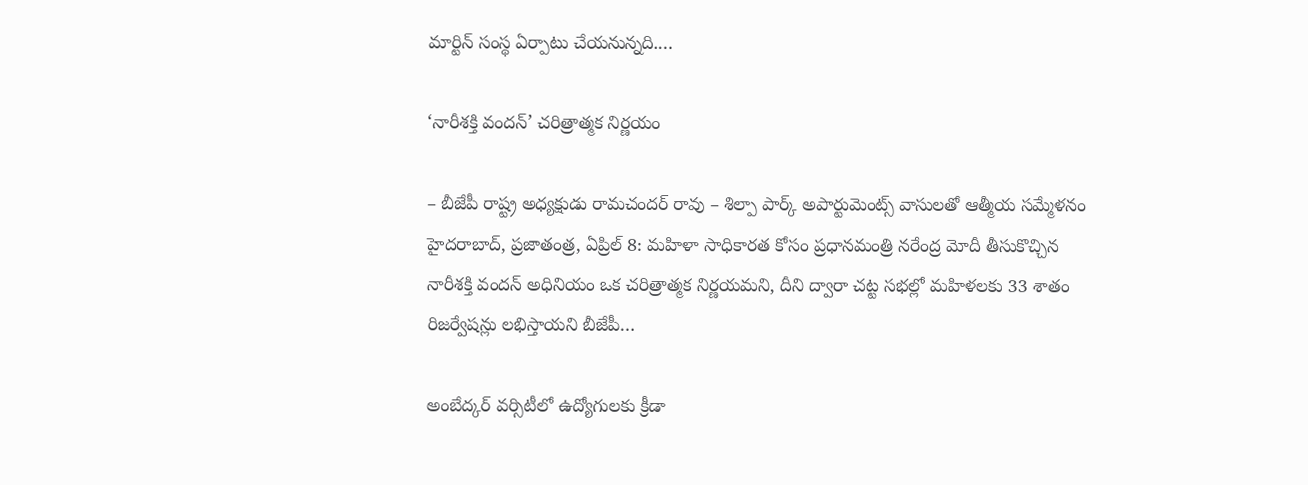మార్టిన్ సంస్థ ఏర్పాటు చేయనున్నది.…

‘నారీశక్తి వందన్’ చరిత్రాత్మక నిర్ణయం

– బీజేపీ రాష్ట్ర అధ్యక్షుడు రామచందర్ రావు – శిల్పా పార్క్ అపార్టుమెంట్స్ వాసులతో ఆత్మీయ సమ్మేళనం హైదరాబాద్, ప్రజాతంత్ర, ఏప్రిల్ 8: మహిళా సాధికారత కోసం ప్రధానమంత్రి నరేంద్ర మోదీ తీసుకొచ్చిన నారీశక్తి వందన్ అధినియం ఒక చరిత్రాత్మక నిర్ణయమని, దీని ద్వారా చట్ట సభల్లో మహిళలకు 33 శాతం రిజర్వేషన్లు లభిస్తాయని బీజేపీ…

అంబేద్కర్ వర్సిటీలో ఉద్యోగులకు క్రీడా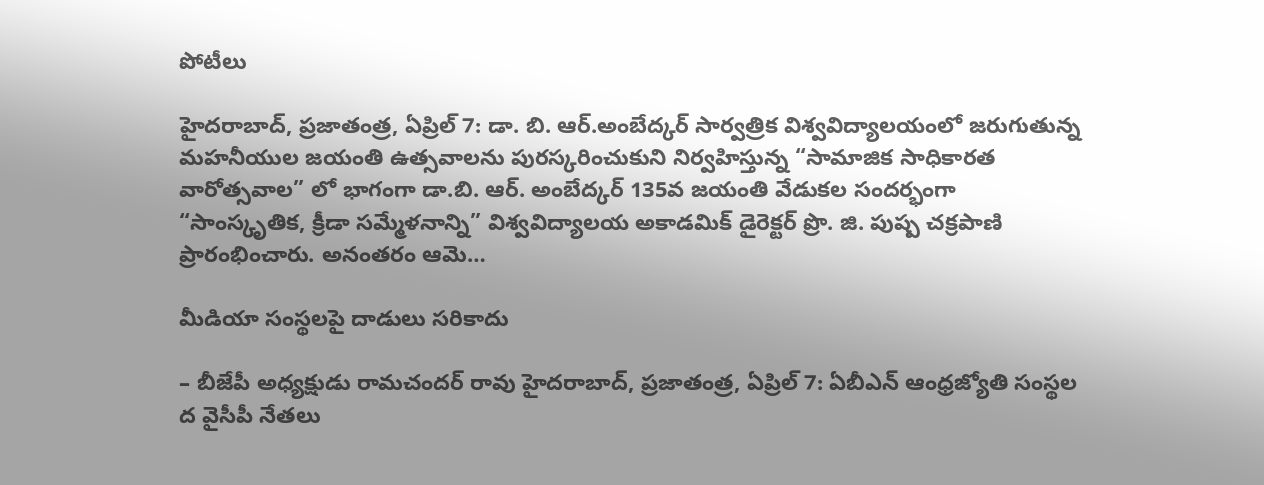పోటీలు

హైదరాబాద్, ప్రజాతంత్ర, ఏప్రిల్ 7: డా. బి. ఆర్.అంబేద్కర్ సార్వత్రిక విశ్వవిద్యాలయంలో జరుగుతున్న మహనీయుల జయంతి ఉత్సవాలను పురస్కరించుకుని నిర్వహిస్తున్న “సామాజిక సాధికారత వారోత్సవాల” లో భాగంగా డా.బి. ఆర్. అంబేద్కర్ 135వ జయంతి వేడుకల సందర్భంగా “సాంస్కృతిక, క్రీడా సమ్మేళనాన్ని” విశ్వవిద్యాలయ అకాడమిక్ డైరెక్టర్ ప్రొ. జి. పుష్ప చక్రపాణి ప్రారంభించారు. అనంతరం ఆమె…

మీడియా సంస్థలపై దాడులు సరికాదు

– బీజేపీ అధ్యక్షుడు రామచందర్‌ ‌రావు హైదరాబాద్‌, ప్రజాతంత్ర, ఏప్రిల్‌ 7: ఏబీఎన్‌ ఆం‌ధ్రజ్యోతి సంస్థల ద వైసీపీ నేతలు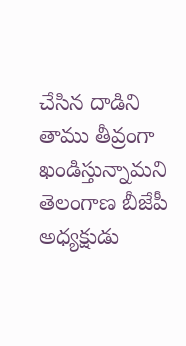చేసిన దాడిని తాము తీవ్రంగా ఖండిస్తున్నామని తెలంగాణ బీజేపీ అధ్యక్షుడు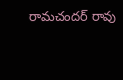రామచందర్‌ ‌రావు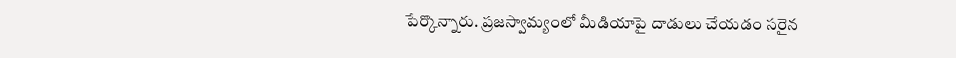పేర్కొన్నారు. ప్రజస్వామ్యంలో మీడియాపై దాడులు చేయడం సరైన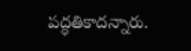పద్ధతికాదన్నారు.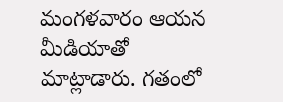మంగళవారం ఆయన మీడియాతో  మాట్లాడారు. గతంలో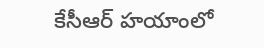కేసీఆర్‌ ‌హయాంలో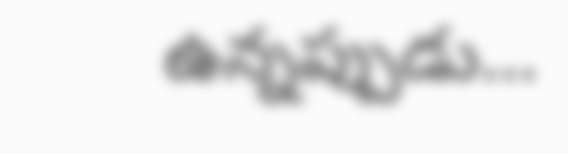ఉన్నప్పుడు…